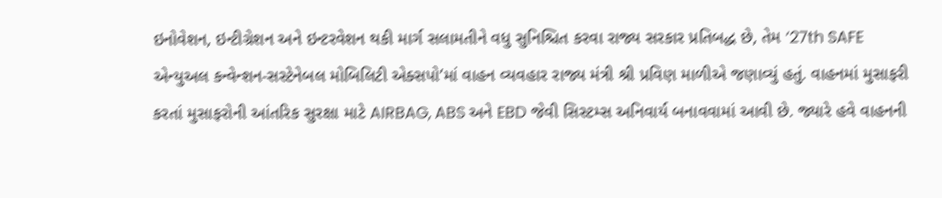ઇનોવેશન, ઇન્ટીગ્રેશન અને ઇન્ટરવેશન થકી માર્ગ સલામતીને વધુ સુનિશ્ચિત કરવા રાજ્ય સરકાર પ્રતિબદ્ધ છે, તેમ ‘27th SAFE એન્યુઅલ કન્વેન્શન-સસ્ટેનેબલ મોબિલિટી એક્સપો’માં વાહન વ્યવહાર રાજ્ય મંત્રી શ્રી પ્રવિણ માળીએ જણાવ્યું હતું. વાહનમાં મુસાફરી કરતાં મુસાફરોની આંતરિક સુરક્ષા માટે AIRBAG, ABS અને EBD જેવી સિસ્ટમ્સ અનિવાર્ય બનાવવામાં આવી છે. જ્યારે હવે વાહનની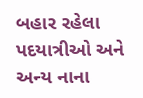બહાર રહેલા પદયાત્રીઓ અને અન્ય નાના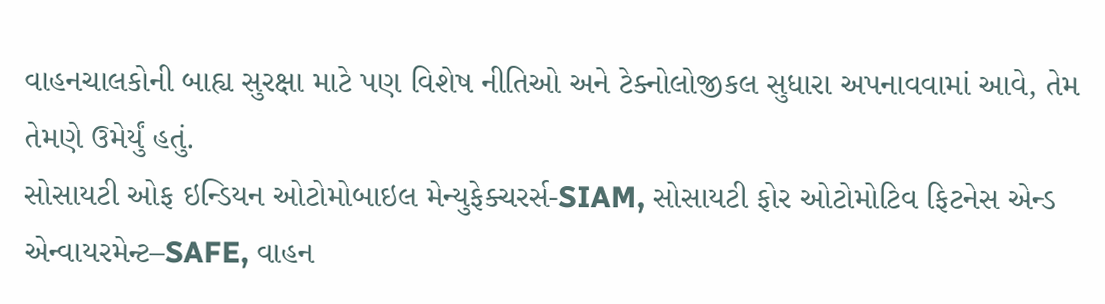વાહનચાલકોની બાહ્ય સુરક્ષા માટે પણ વિશેષ નીતિઓ અને ટેક્નોલોજીકલ સુધારા અપનાવવામાં આવે, તેમ તેમણે ઉમેર્યું હતું.
સોસાયટી ઓફ ઇન્ડિયન ઓટોમોબાઇલ મેન્યુફેક્ચરર્સ-SIAM, સોસાયટી ફોર ઓટોમોટિવ ફિટનેસ એન્ડ એન્વાયરમેન્ટ–SAFE, વાહન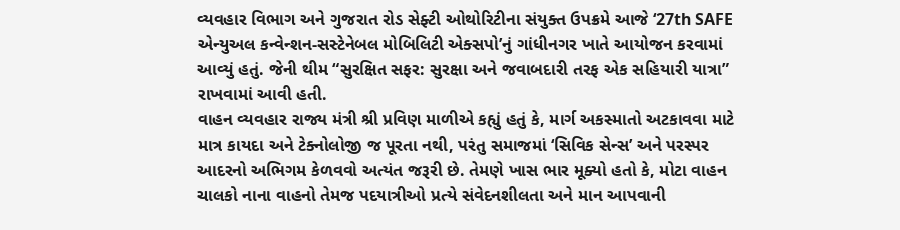વ્યવહાર વિભાગ અને ગુજરાત રોડ સેફ્ટી ઓથોરિટીના સંયુક્ત ઉપક્રમે આજે ‘27th SAFE એન્યુઅલ કન્વેન્શન-સસ્ટેનેબલ મોબિલિટી એક્સપો’નું ગાંધીનગર ખાતે આયોજન કરવામાં આવ્યું હતું. જેની થીમ “સુરક્ષિત સફર: સુરક્ષા અને જવાબદારી તરફ એક સહિયારી યાત્રા” રાખવામાં આવી હતી.
વાહન વ્યવહાર રાજ્ય મંત્રી શ્રી પ્રવિણ માળીએ કહ્યું હતું કે, માર્ગ અકસ્માતો અટકાવવા માટે માત્ર કાયદા અને ટેક્નોલોજી જ પૂરતા નથી, પરંતુ સમાજમાં ‘સિવિક સેન્સ’ અને પરસ્પર આદરનો અભિગમ કેળવવો અત્યંત જરૂરી છે. તેમણે ખાસ ભાર મૂક્યો હતો કે, મોટા વાહન ચાલકો નાના વાહનો તેમજ પદયાત્રીઓ પ્રત્યે સંવેદનશીલતા અને માન આપવાની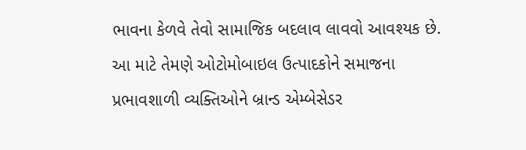ભાવના કેળવે તેવો સામાજિક બદલાવ લાવવો આવશ્યક છે. આ માટે તેમણે ઓટોમોબાઇલ ઉત્પાદકોને સમાજના પ્રભાવશાળી વ્યક્તિઓને બ્રાન્ડ એમ્બેસેડર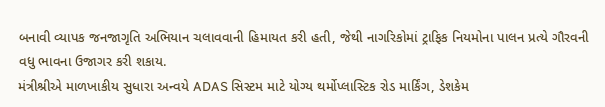બનાવી વ્યાપક જનજાગૃતિ અભિયાન ચલાવવાની હિમાયત કરી હતી, જેથી નાગરિકોમાં ટ્રાફિક નિયમોના પાલન પ્રત્યે ગૌરવની વધુ ભાવના ઉજાગર કરી શકાય.
મંત્રીશ્રીએ માળખાકીય સુધારા અન્વયે ADAS સિસ્ટમ માટે યોગ્ય થર્મોપ્લાસ્ટિક રોડ માર્કિંગ, ડેશકેમ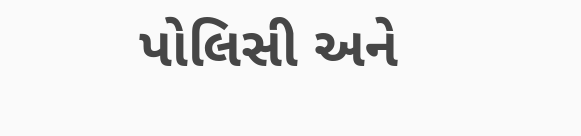પોલિસી અને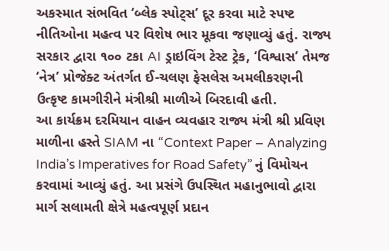અકસ્માત સંભવિત ‘બ્લેક સ્પોટ્સ’ દૂર કરવા માટે સ્પષ્ટ નીતિઓના મહત્વ પર વિશેષ ભાર મૂકવા જણાવ્યું હતું. રાજ્ય સરકાર દ્વારા ૧૦૦ ટકા AI ડ્રાઇવિંગ ટેસ્ટ ટ્રેક, ‘વિશ્વાસ’ તેમજ ‘નેત્ર’ પ્રોજેક્ટ અંતર્ગત ઈ-ચલણ ફેસલેસ અમલીકરણની ઉત્કૃષ્ટ કામગીરીને મંત્રીશ્રી માળીએ બિરદાવી હતી.
આ કાર્યક્રમ દરમિયાન વાહન વ્યવહાર રાજ્ય મંત્રી શ્રી પ્રવિણ માળીના હસ્તે SIAM ના “Context Paper – Analyzing India’s Imperatives for Road Safety” નું વિમોચન કરવામાં આવ્યું હતું. આ પ્રસંગે ઉપસ્થિત મહાનુભાવો દ્વારા માર્ગ સલામતી ક્ષેત્રે મહત્વપૂર્ણ પ્રદાન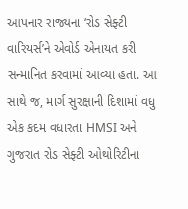આપનાર રાજ્યના ‘રોડ સેફ્ટી વારિયર્સ’ને એવોર્ડ એનાયત કરી સન્માનિત કરવામાં આવ્યા હતા. આ સાથે જ, માર્ગ સુરક્ષાની દિશામાં વધુ એક કદમ વધારતા HMSI અને ગુજરાત રોડ સેફ્ટી ઓથોરિટીના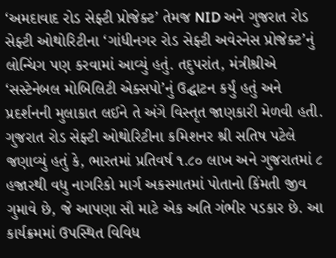‘અમદાવાદ રોડ સેફ્ટી પ્રોજેક્ટ’ તેમજ NID અને ગુજરાત રોડ સેફ્ટી ઓથોરિટીના ‘ગાંધીનગર રોડ સેફ્ટી અવેરનેસ પ્રોજેક્ટ’નું લોન્ચિંગ પણ કરવામાં આવ્યું હતું. તદુપરાંત, મંત્રીશ્રીએ ‘સસ્ટેનેબલ મોબિલિટી એક્સપો’નું ઉદ્ઘાટન કર્યું હતું અને પ્રદર્શનની મુલાકાત લઈને તે અંગે વિસ્તૃત જાણકારી મેળવી હતી.
ગુજરાત રોડ સેફ્ટી ઓથોરિટીના કમિશનર શ્રી સતિષ પટેલે જણાવ્યું હતું કે, ભારતમાં પ્રતિવર્ષ ૧.૮૦ લાખ અને ગુજરાતમાં ૮ હજારથી વધુ નાગરિકો માર્ગ અકસ્માતમાં પોતાનો કિંમતી જીવ ગુમાવે છે, જે આપણા સૌ માટે એક અતિ ગંભીર પડકાર છે. આ કાર્યક્રમમાં ઉપસ્થિત વિવિધ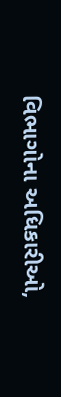વિભાગોના અધિકારીઓ,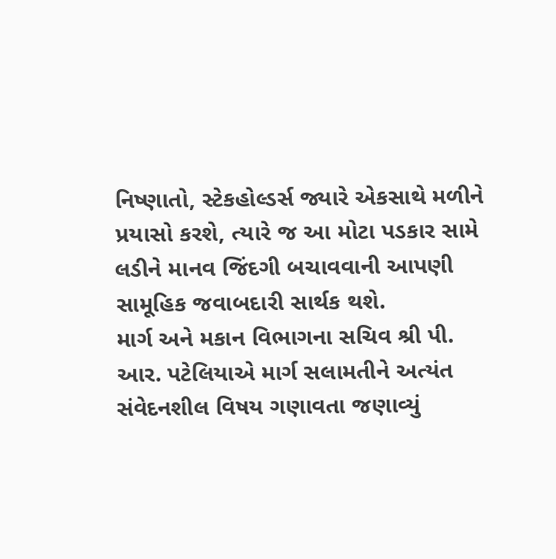નિષ્ણાતો, સ્ટેકહોલ્ડર્સ જ્યારે એકસાથે મળીને પ્રયાસો કરશે, ત્યારે જ આ મોટા પડકાર સામે લડીને માનવ જિંદગી બચાવવાની આપણી સામૂહિક જવાબદારી સાર્થક થશે.
માર્ગ અને મકાન વિભાગના સચિવ શ્રી પી. આર. પટેલિયાએ માર્ગ સલામતીને અત્યંત સંવેદનશીલ વિષય ગણાવતા જણાવ્યું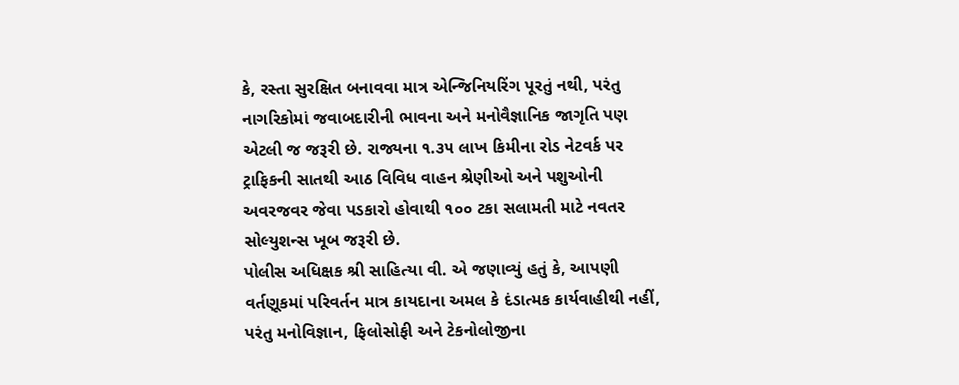કે, રસ્તા સુરક્ષિત બનાવવા માત્ર એન્જિનિયરિંગ પૂરતું નથી, પરંતુ નાગરિકોમાં જવાબદારીની ભાવના અને મનોવૈજ્ઞાનિક જાગૃતિ પણ એટલી જ જરૂરી છે. રાજ્યના ૧.૩૫ લાખ કિમીના રોડ નેટવર્ક પર ટ્રાફિકની સાતથી આઠ વિવિધ વાહન શ્રેણીઓ અને પશુઓની અવરજવર જેવા પડકારો હોવાથી ૧૦૦ ટકા સલામતી માટે નવતર સોલ્યુશન્સ ખૂબ જરૂરી છે.
પોલીસ અધિક્ષક શ્રી સાહિત્યા વી. એ જણાવ્યું હતું કે, આપણી વર્તણૂકમાં પરિવર્તન માત્ર કાયદાના અમલ કે દંડાત્મક કાર્યવાહીથી નહીં, પરંતુ મનોવિજ્ઞાન, ફિલોસોફી અને ટેકનોલોજીના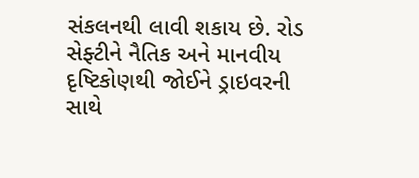સંકલનથી લાવી શકાય છે. રોડ સેફ્ટીને નૈતિક અને માનવીય દૃષ્ટિકોણથી જોઈને ડ્રાઇવરની સાથે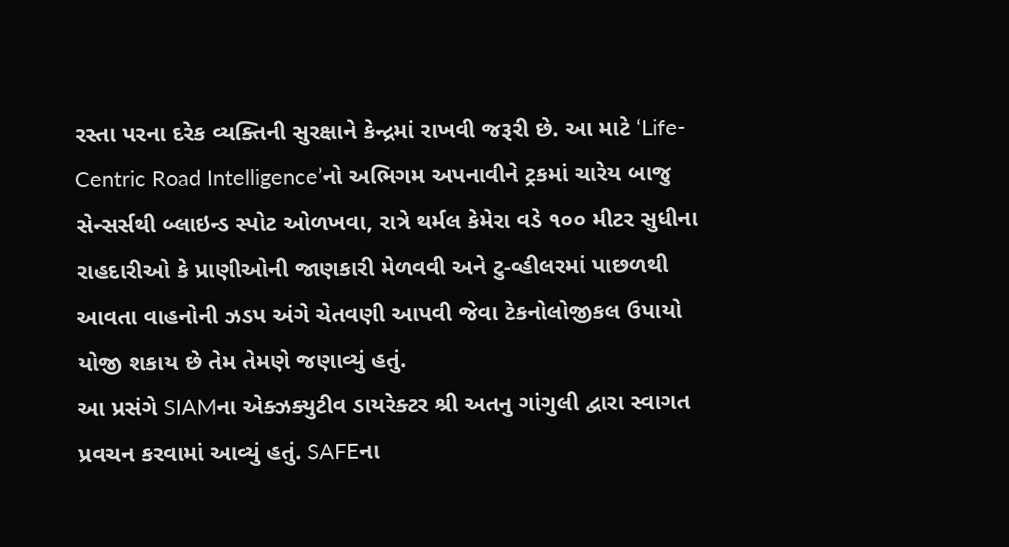રસ્તા પરના દરેક વ્યક્તિની સુરક્ષાને કેન્દ્રમાં રાખવી જરૂરી છે. આ માટે ‘Life-Centric Road Intelligence’નો અભિગમ અપનાવીને ટ્રકમાં ચારેય બાજુ સેન્સર્સથી બ્લાઇન્ડ સ્પોટ ઓળખવા, રાત્રે થર્મલ કેમેરા વડે ૧૦૦ મીટર સુધીના રાહદારીઓ કે પ્રાણીઓની જાણકારી મેળવવી અને ટુ-વ્હીલરમાં પાછળથી આવતા વાહનોની ઝડપ અંગે ચેતવણી આપવી જેવા ટેકનોલોજીકલ ઉપાયો યોજી શકાય છે તેમ તેમણે જણાવ્યું હતું.
આ પ્રસંગે SIAMના એક્ઝક્યુટીવ ડાયરેક્ટર શ્રી અતનુ ગાંગુલી દ્વારા સ્વાગત પ્રવચન કરવામાં આવ્યું હતું. SAFEના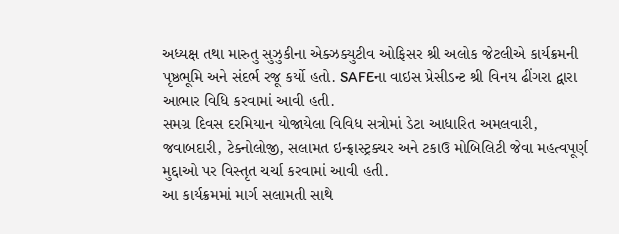અધ્યક્ષ તથા મારુતુ સુઝુકીના એક્ઝક્યુટીવ ઓફિસર શ્રી અલોક જેટલીએ કાર્યક્રમની પૃષ્ઠભૂમિ અને સંદર્ભ રજૂ કર્યો હતો. SAFEના વાઇસ પ્રેસીડન્ટ શ્રી વિનય ઢીંગરા દ્વારા આભાર વિધિ કરવામાં આવી હતી.
સમગ્ર દિવસ દરમિયાન યોજાયેલા વિવિધ સત્રોમાં ડેટા આધારિત અમલવારી, જવાબદારી, ટેક્નોલોજી, સલામત ઇન્ફ્રાસ્ટ્રક્ચર અને ટકાઉ મોબિલિટી જેવા મહત્વપૂર્ણ મુદ્દાઓ પર વિસ્તૃત ચર્ચા કરવામાં આવી હતી.
આ કાર્યક્રમમાં માર્ગ સલામતી સાથે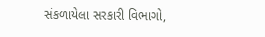સંકળાયેલા સરકારી વિભાગો,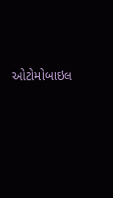ઓટોમોબાઇલ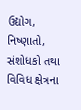ઉદ્યોગ, નિષ્ણાતો, સંશોધકો તથા વિવિધ ક્ષેત્રના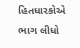હિતધારકોએ ભાગ લીધો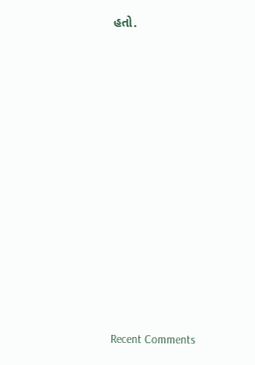હતો.

















Recent Comments